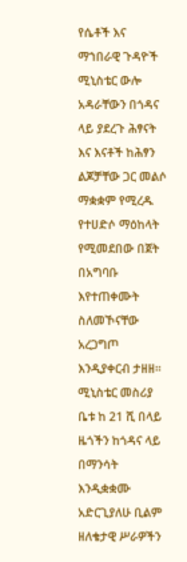የሴቶች እና ማኀበራዊ ጉዳዮች ሚኒስቴር ውሎ አዳራቸውን በጎዳና ላይ ያደረጉ ሕፃናት እና እናቶች ከሕፃን ልጆቻቸው ጋር መልሶ ማቋቋም የሚረዱ የተሀድሶ ማዕከላት የሚመደበው በጀት በአግባቡ እየተጠቀሙት ስለመኾናቸው አረጋግጦ እንዲያቀርብ ታዘዘ።
ሚኒስቴር መስሪያ ቤቱ ከ 21 ሺ በላይ ዜጎችን ከጎዳና ላይ በማንሳት እንዲቋቋሙ አድርጊያለሁ ቢልም ዘለቄታዊ ሥራዎችን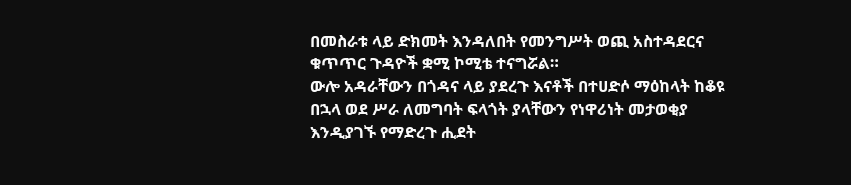በመስራቱ ላይ ድክመት እንዳለበት የመንግሥት ወጪ አስተዳደርና ቁጥጥር ጉዳዮች ቋሚ ኮሚቴ ተናግሯል።
ውሎ አዳራቸውን በጎዳና ላይ ያደረጉ እናቶች በተሀድሶ ማዕከላት ከቆዩ በኋላ ወደ ሥራ ለመግባት ፍላጎት ያላቸውን የነዋሪነት መታወቂያ እንዲያገኙ የማድረጉ ሒደት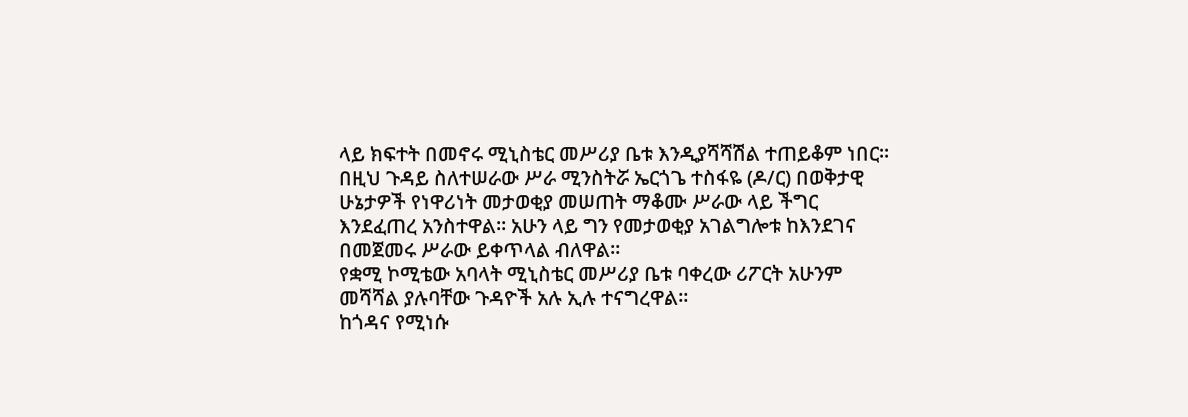ላይ ክፍተት በመኖሩ ሚኒስቴር መሥሪያ ቤቱ እንዲያሻሻሽል ተጠይቆም ነበር።
በዚህ ጉዳይ ስለተሠራው ሥራ ሚንስትሯ ኤርጎጌ ተስፋዬ (ዶ/ር) በወቅታዊ ሁኔታዎች የነዋሪነት መታወቂያ መሠጠት ማቆሙ ሥራው ላይ ችግር እንደፈጠረ አንስተዋል። አሁን ላይ ግን የመታወቂያ አገልግሎቱ ከእንደገና በመጀመሩ ሥራው ይቀጥላል ብለዋል።
የቋሚ ኮሚቴው አባላት ሚኒስቴር መሥሪያ ቤቱ ባቀረው ሪፖርት አሁንም መሻሻል ያሉባቸው ጉዳዮች አሉ ኢሉ ተናግረዋል።
ከጎዳና የሚነሱ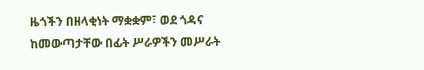ዜጎችን በዘላቂነት ማቋቋም፣ ወደ ጎዳና ከመውጣታቸው በፊት ሥራዎችን መሥራት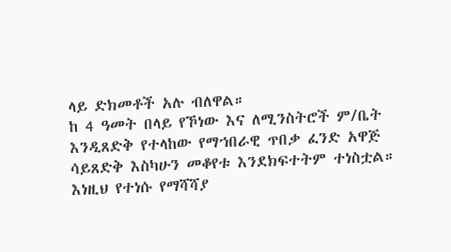ላይ ድክመቶች አሉ ብለዋል።
ከ 4 ዓመት በላይ የኾነው እና ለሚንስትሮች ም/ቤት እንዲጸድቅ የተላከው የማኀበራዊ ጥበቃ ፈንድ አዋጅ ሳይጸድቅ እስካሁን መቆየቱ እንደክፍተትም ተነስቷል።
እነዚህ የተነሱ የማሻሻያ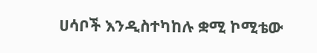ሀሳቦች እንዲስተካከሉ ቋሚ ኮሚቴው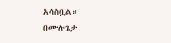አሳስቧል።
በሙሉጌታ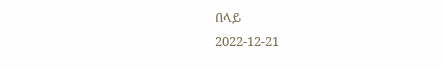በላይ
2022-12-21